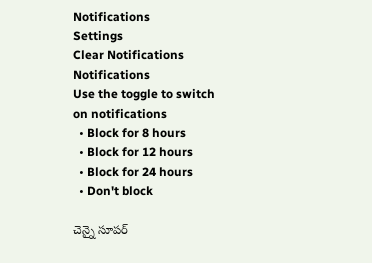Notifications
Settings
Clear Notifications
Notifications
Use the toggle to switch on notifications
  • Block for 8 hours
  • Block for 12 hours
  • Block for 24 hours
  • Don't block

చెన్నై సూపర్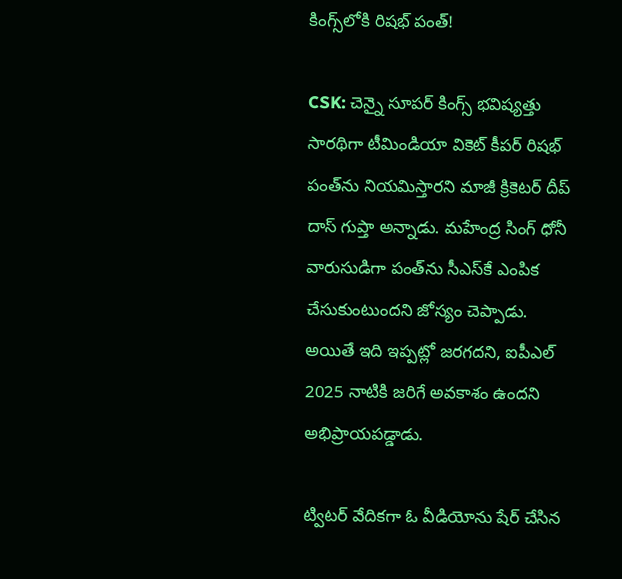కింగ్స్‌లోకి రిషభ్ పంత్!

CSK: చెన్నై సూపర్ కింగ్స్ భవిష్యత్తు సారథిగా టీమిండియా వికెట్ కీపర్ రిషభ్ పంత్‌ను నియమిస్తారని మాజీ క్రికెటర్ దీప్ దాస్ గుప్తా అన్నాడు. మహేంద్ర సింగ్ ధోనీ వారుసుడిగా పంత్‌ను సీఎస్‌కే ఎంపిక చేసుకుంటుందని జోస్యం చెప్పాడు. అయితే ఇది ఇప్పట్లో జరగదని, ఐపీఎల్ 2025 నాటికి జరిగే అవకాశం ఉందని అభిప్రాయపడ్డాడు.

ట్విటర్ వేదికగా ఓ వీడియోను షేర్ చేసిన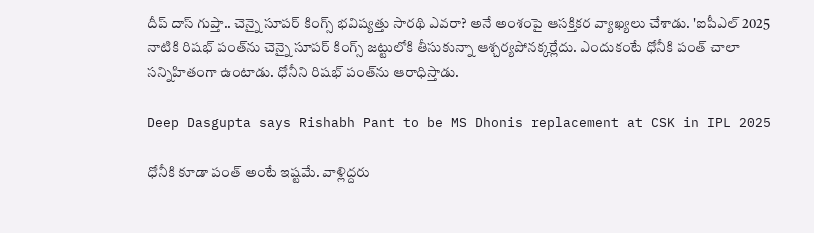దీప్ దాస్ గుప్తా.. చెన్నై సూపర్ కింగ్స్ భవిష్యత్తు సారథి ఎవరా? అనే అంశంపై ఆసక్తికర వ్యాఖ్యలు చేశాడు. 'ఐపీఎల్ 2025 నాటికి రిషభ్ పంత్‌ను చెన్నై సూపర్ కింగ్స్‌ జట్టులోకి తీసుకున్నా ఆశ్చర్యపోనక్కర్లేదు. ఎందుకంటే ధోనీకి పంత్ చాలా సన్నిహితంగా ఉంటాడు. ధోనీని రిషభ్ పంత్‌ను ఆరాధిస్తాడు.

Deep Dasgupta says Rishabh Pant to be MS Dhonis replacement at CSK in IPL 2025

ధోనీకి కూడా పంత్ అంటే ఇష్టమే. వాళ్లిద్దరు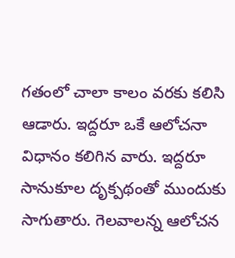గతంలో చాలా కాలం వరకు కలిసి ఆడారు. ఇద్దరూ ఒకే ఆలోచనా విధానం కలిగిన వారు. ఇద్దరూ సానుకూల దృక్పథంతో ముందుకు సాగుతారు. గెలవాలన్న ఆలోచన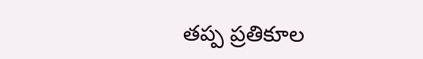తప్ప ప్రతికూల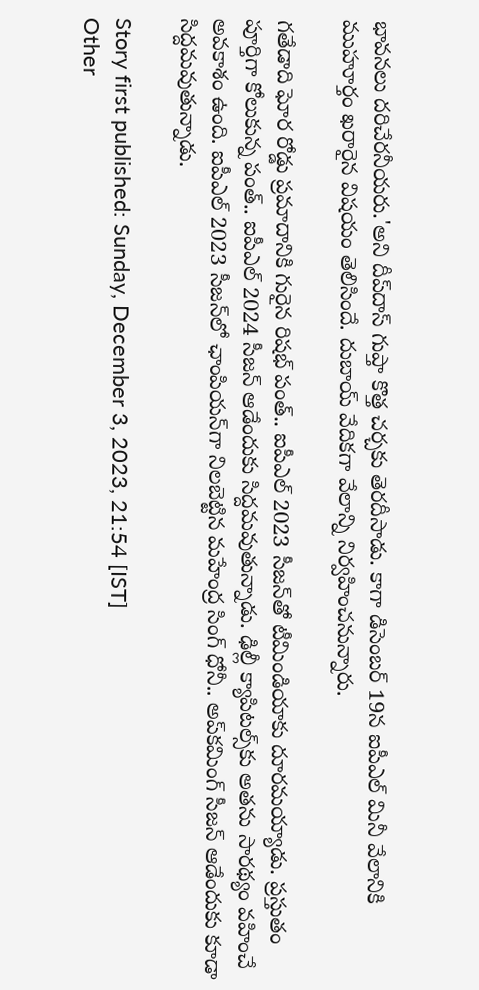భావనలు దరిచేరనీయరు.'అని దీప్‌దాస్ గుప్తా కొత్త చర్చకు తెరదీసాడు. కాగా డిసెంబర్ 19న ఐపీఎల్ మినీ వేలానికి ముహూర్తం ఖరారైన విషయం తెలిసిందే. దుబాయ్ వేదికగా వేలాన్ని నిర్వహించనున్నారు.

గతేడాది ఘోర రోడ్డు ప్రమాదానికి గురైన రిషభ్ పంత్.. ఐపీఎల్ 2023 సీజన్‌తో టీమిండియాకు దూరమయ్యాడు. ప్రస్తుతం పూర్తిగా కోలుకున్న పంత్.. ఐపీఎల్ 2024 సీజన్ ఆడేందుకు సిద్దమవుతున్నాడు. ఢిల్లీ క్యాపిటల్స్‌కు అతను సారథ్యం వహించే అవకాశం ఉంది. ఐపీఎల్ 2023 సీజన్‌‌లో ఛాంపియన్‌గా నిలబెట్టిన మహేంద్ర సింగ్ ధోనీ.. అప్‌కమింగ్ సీజన్ ఆడేందుకు కూడా సిద్దమవుతున్నాడు.

Story first published: Sunday, December 3, 2023, 21:54 [IST]
Other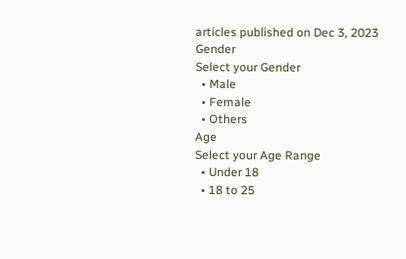articles published on Dec 3, 2023
Gender
Select your Gender
  • Male
  • Female
  • Others
Age
Select your Age Range
  • Under 18
  • 18 to 25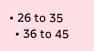• 26 to 35
  • 36 to 45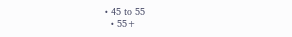• 45 to 55
  • 55+